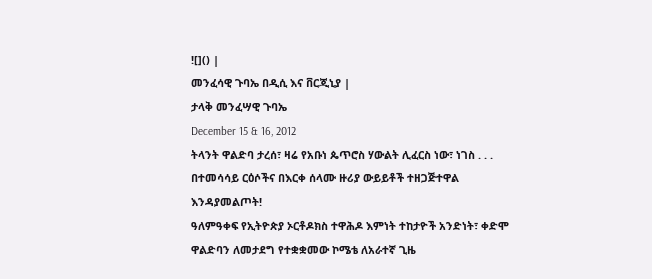![]() |
መንፈሳዊ ጉባኤ በዲሲ እና ቨርጂኒያ |
ታላቅ መንፈሣዊ ጉባኤ
December 15 & 16, 2012
ትላንት ዋልድባ ታረሰ፣ ዛሬ የአቡነ ጴጥሮስ ሃውልት ሊፈርስ ነው፣ ነገስ . . . በተመሳሳይ ርዕሶችና በእርቀ ሰላሙ ዙሪያ ውይይቶች ተዘጋጅተዋል እንዳያመልጦት!
ዓለምዓቀፍ የኢትዮጵያ ኦርቶዶክስ ተዋሕዶ እምነት ተከታዮች አንድነት፣ ቀድሞ ዋልድባን ለመታደግ የተቋቋመው ኮሜቴ ለአራተኛ ጊዜ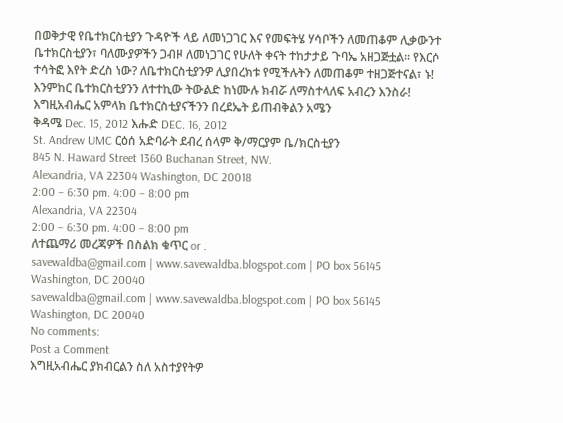በወቅታዊ የቤተክርስቲያን ጉዳዮች ላይ ለመነጋገር እና የመፍትሄ ሃሳቦችን ለመጠቆም ሊቃውንተ ቤተክርስቲያን፣ ባለሙያዎችን ጋብዞ ለመነጋገር የሁለት ቀናት ተከታታይ ጉባኤ አዘጋጅቷል። የእርሶ ተሳትፎ እየት ድረስ ነው? ለቤተክርስቲያንዎ ሊያበረክቱ የሚችሉትን ለመጠቆም ተዘጋጅተናል፣ ኑ! እንምከር ቤተክርስቲያንን ለተተኪው ትውልድ ከነሙሉ ክብሯ ለማስተላለፍ አብረን እንስራ!
እግዚአብሔር አምላክ ቤተክርስቲያናችንን በረደኤት ይጠብቅልን አሜን
ቅዳሜ Dec. 15, 2012 እሑድ DEC. 16, 2012
St. Andrew UMC ርዕሰ አድባራት ደብረ ሰላም ቅ/ማርያም ቤ/ክርስቲያን
845 N. Haward Street 1360 Buchanan Street, NW.
Alexandria, VA 22304 Washington, DC 20018
2:00 – 6:30 pm. 4:00 – 8:00 pm
Alexandria, VA 22304
2:00 – 6:30 pm. 4:00 – 8:00 pm
ለተጨማሪ መረጃዎች በስልክ ቁጥር or .
savewaldba@gmail.com | www.savewaldba.blogspot.com | PO box 56145 Washington, DC 20040
savewaldba@gmail.com | www.savewaldba.blogspot.com | PO box 56145 Washington, DC 20040
No comments:
Post a Comment
እግዚአብሔር ያክብርልን ስለ አስተያየትዎ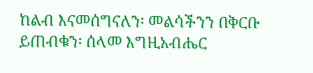ከልብ እናመሰግናለን፡ መልሳችንን በቅርቡ ይጠብቁን፡ ሰላመ እግዚአብሔር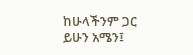ከሁላችንም ጋር ይሁን አሜን፤